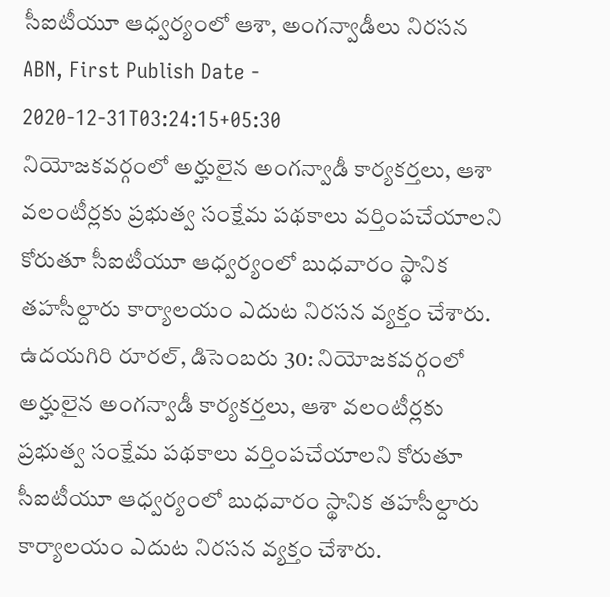సీఐటీయూ ఆధ్వర్యంలో ఆశా, అంగన్వాడీలు నిరసన
ABN, First Publish Date - 2020-12-31T03:24:15+05:30
నియోజకవర్గంలో అర్హులైన అంగన్వాడీ కార్యకర్తలు, ఆశా వలంటీర్లకు ప్రభుత్వ సంక్షేమ పథకాలు వర్తింపచేయాలని కోరుతూ సీఐటీయూ ఆధ్వర్యంలో బుధవారం స్థానిక తహసీల్దారు కార్యాలయం ఎదుట నిరసన వ్యక్తం చేశారు.
ఉదయగిరి రూరల్, డిసెంబరు 30: నియోజకవర్గంలో అర్హులైన అంగన్వాడీ కార్యకర్తలు, ఆశా వలంటీర్లకు ప్రభుత్వ సంక్షేమ పథకాలు వర్తింపచేయాలని కోరుతూ సీఐటీయూ ఆధ్వర్యంలో బుధవారం స్థానిక తహసీల్దారు కార్యాలయం ఎదుట నిరసన వ్యక్తం చేశారు.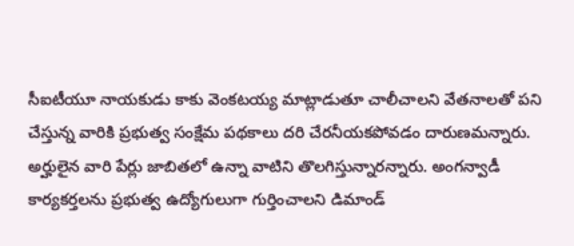సీఐటీయూ నాయకుడు కాకు వెంకటయ్య మాట్లాడుతూ చాలీచాలని వేతనాలతో పని చేస్తున్న వారికి ప్రభుత్వ సంక్షేమ పథకాలు దరి చేరనీయకపోవడం దారుణమన్నారు. అర్హులైన వారి పేర్లు జాబితలో ఉన్నా వాటిని తొలగిస్తున్నారన్నారు. అంగన్వాడీ కార్యకర్తలను ప్రభుత్వ ఉద్యోగులుగా గుర్తించాలని డిమాండ్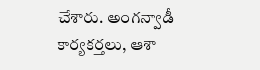చేశారు. అంగన్వాడీ కార్యకర్తలు, ఆశా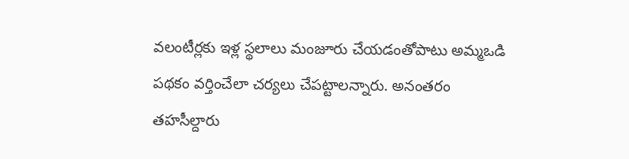వలంటీర్లకు ఇళ్ల స్థలాలు మంజూరు చేయడంతోపాటు అమ్మఒడి పథకం వర్తించేలా చర్యలు చేపట్టాలన్నారు. అనంతరం తహసీల్దారు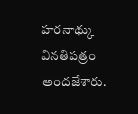హరనాథ్కు వినతిపత్రం అందజేశారు.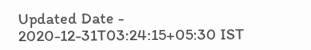Updated Date - 2020-12-31T03:24:15+05:30 IST